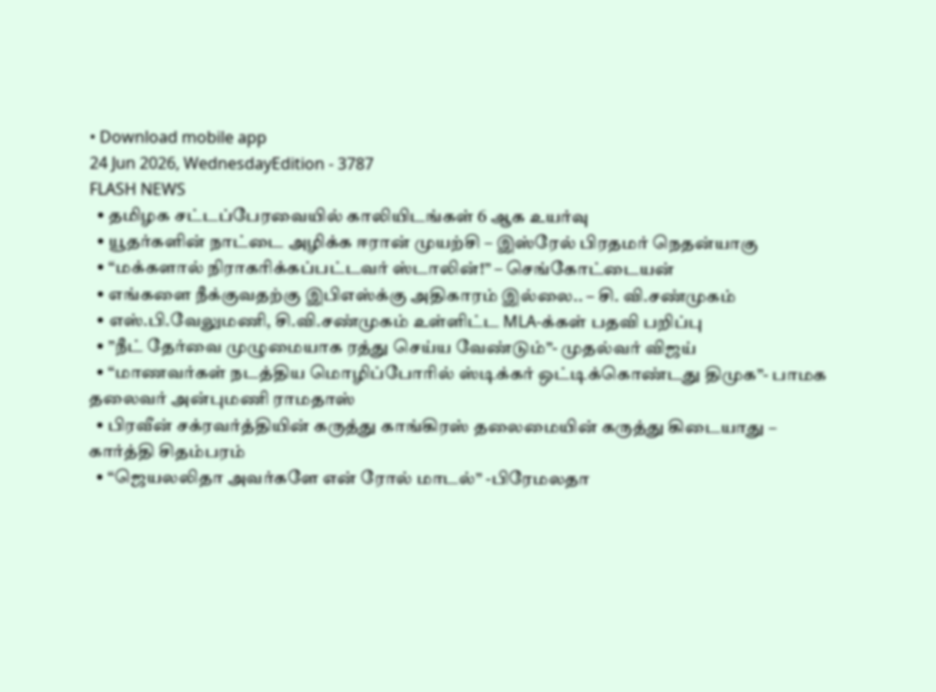• Download mobile app
24 Jun 2026, WednesdayEdition - 3787
FLASH NEWS
  • தமிழக சட்டப்பேரவையில் காலியிடங்கள் 6 ஆக உயர்வு
  • யூதர்களின் நாட்டை அழிக்க ஈரான் முயற்சி – இஸ்ரேல் பிரதமர் நெதன்யாகு
  • “மக்களால் நிராகரிக்கப்பட்டவர் ஸ்டாலின்!” – செங்கோட்டையன்
  • எங்களை நீக்குவதற்கு இபிஎஸ்க்கு அதிகாரம் இல்லை.. – சி. வி.சண்முகம்
  • எஸ்.பி.வேலுமணி, சி.வி.சண்முகம் உள்ளிட்ட MLA-க்கள் பதவி பறிப்பு
  • ”நீட் தேர்வை முழுமையாக ரத்து செய்ய வேண்டும்”- முதல்வர் விஜய்
  • “மாணவர்கள் நடத்திய மொழிப்போரில் ஸ்டிக்கர் ஒட்டிக்கொண்டது திமுக”- பாமக தலைவர் அன்புமணி ராமதாஸ்
  • பிரவீன் சக்ரவர்த்தியின் கருத்து காங்கிரஸ் தலைமையின் கருத்து கிடையாது – கார்த்தி சிதம்பரம்
  • “ஜெயலலிதா அவர்களே என் ரோல் மாடல்” -பிரேமலதா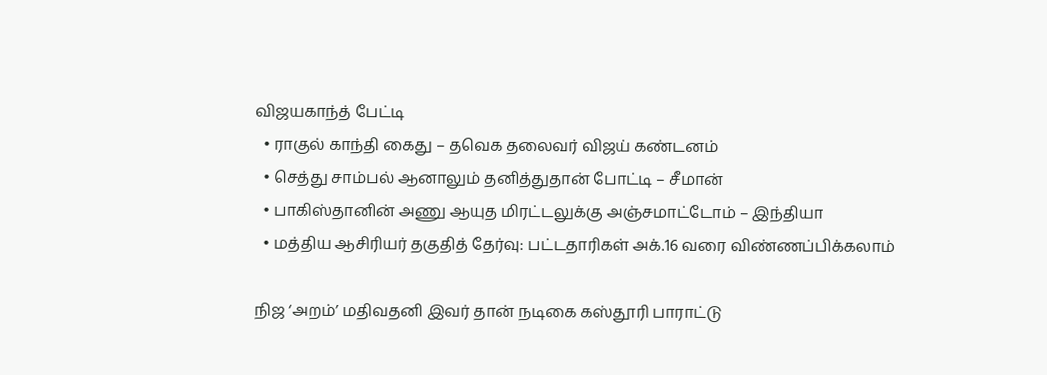விஜயகாந்த் பேட்டி
  • ராகுல் காந்தி கைது – தவெக தலைவர் விஜய் கண்டனம்
  • செத்து சாம்பல் ஆனாலும் தனித்துதான் போட்டி – சீமான்
  • பாகிஸ்தானின் அணு ஆயுத மிரட்டலுக்கு அஞ்சமாட்டோம் – இந்தியா
  • மத்திய ஆசிரியர் தகுதித் தேர்வு: பட்டதாரிகள் அக்.16 வரை விண்ணப்பிக்கலாம்

நிஜ ‘அறம்’ மதிவதனி இவர் தான் நடிகை கஸ்தூரி பாராட்டு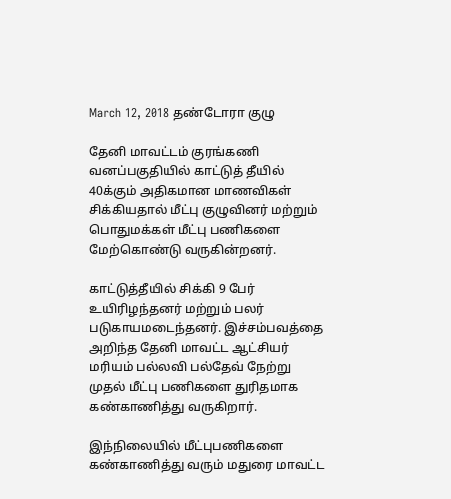March 12, 2018 தண்டோரா குழு

தேனி மாவட்டம் குரங்கணி வனப்பகுதியில் காட்டுத் தீயில் 40க்கும் அதிகமான மாணவிகள் சிக்கியதால் மீட்பு குழுவினர் மற்றும் பொதுமக்கள் மீட்பு பணிகளை மேற்கொண்டு வருகின்றனர்.

காட்டுத்தீயில் சிக்கி 9 பேர் உயிரிழந்தனர் மற்றும் பலர் படுகாயமடைந்தனர். இச்சம்பவத்தை அறிந்த தேனி மாவட்ட ஆட்சியர் மரியம் பல்லவி பல்தேவ் நேற்று முதல் மீட்பு பணிகளை துரிதமாக கண்காணித்து வருகிறார்.

இந்நிலையில் மீட்புபணிகளை கண்காணித்து வரும் மதுரை மாவட்ட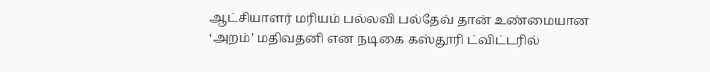ஆட்சியாளர் மரியம் பல்லவி பல்தேவ் தான் உண்மையான ‘அறம்’ மதிவதனி என நடிகை கஸ்தூரி ட்விட்டரில்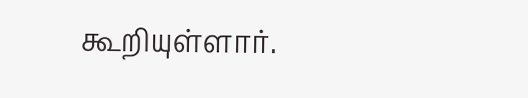கூறியுள்ளார்.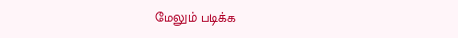மேலும் படிக்க